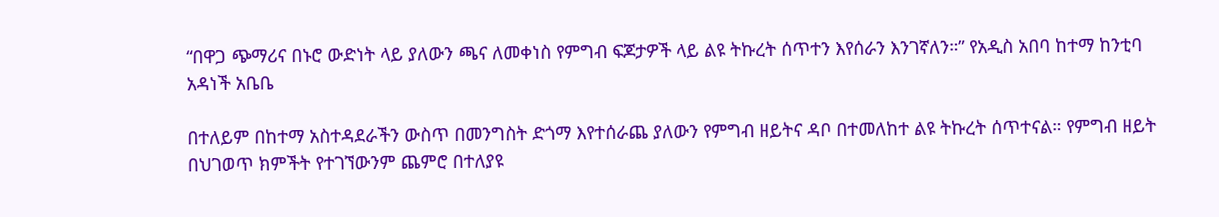“በዋጋ ጭማሪና በኑሮ ውድነት ላይ ያለውን ጫና ለመቀነስ የምግብ ፍጆታዎች ላይ ልዩ ትኩረት ሰጥተን እየሰራን እንገኛለን።” የአዲስ አበባ ከተማ ከንቲባ አዳነች አቤቤ

በተለይም በከተማ አስተዳደራችን ውስጥ በመንግስት ድጎማ እየተሰራጨ ያለውን የምግብ ዘይትና ዳቦ በተመለከተ ልዩ ትኩረት ሰጥተናል። የምግብ ዘይት በህገወጥ ክምችት የተገኘውንም ጨምሮ በተለያዩ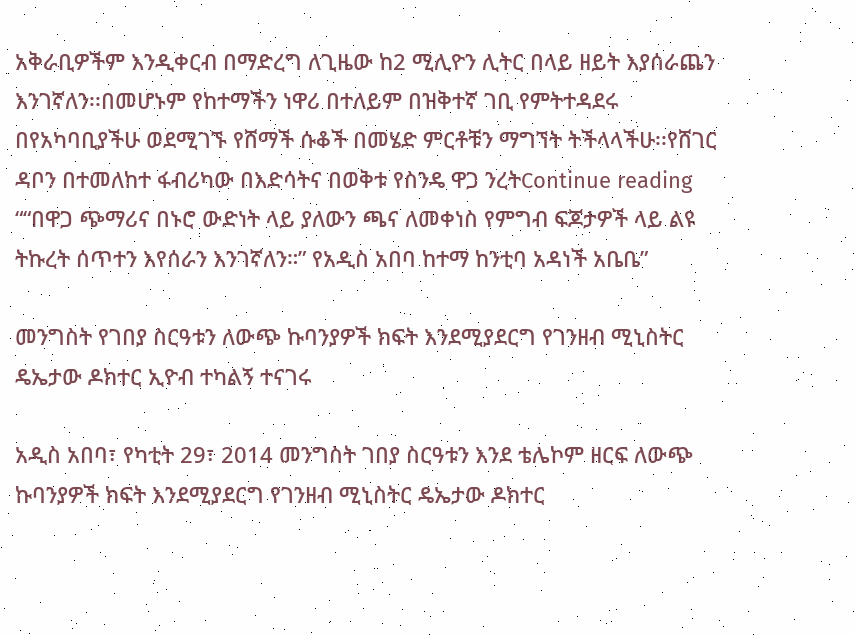አቅራቢዎችም እንዲቀርብ በማድረግ ለጊዜው ከ2 ሚሊዮን ሊትር በላይ ዘይት እያሰራጨን እንገኛለን፡፡በመሆኑም የከተማችን ነዋሪ በተለይም በዝቅተኛ ገቢ የምትተዳደሩ በየአካባቢያችሁ ወደሚገኙ የሸማች ሱቆች በመሄድ ምርቶቹን ማግኘት ትችላላችሁ፡፡የሸገር ዳቦን በተመለከተ ፋብሪካው በእድሳትና በወቅቱ የስንዴ ዋጋ ንረትContinue reading ““በዋጋ ጭማሪና በኑሮ ውድነት ላይ ያለውን ጫና ለመቀነስ የምግብ ፍጆታዎች ላይ ልዩ ትኩረት ሰጥተን እየሰራን እንገኛለን።” የአዲስ አበባ ከተማ ከንቲባ አዳነች አቤቤ”

መንግስት የገበያ ስርዓቱን ለውጭ ኩባንያዎች ክፍት እንደሚያደርግ የገንዘብ ሚኒስትር ዴኤታው ዶክተር ኢዮብ ተካልኝ ተናገሩ

አዲስ አበባ፣ የካቲት 29፣ 2014 መንግስት ገበያ ስርዓቱን እንደ ቴሌኮም ዘርፍ ለውጭ ኩባንያዎች ክፍት እንደሚያደርግ የገንዘብ ሚኒስትር ዴኤታው ዶክተር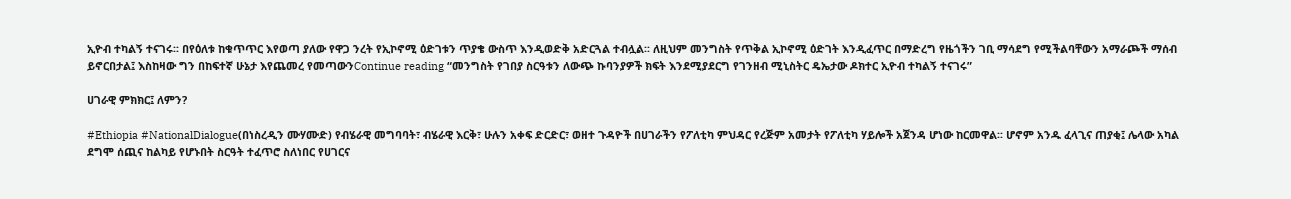ኢዮብ ተካልኝ ተናገሩ፡፡ በየዕለቱ ከቁጥጥር እየወጣ ያለው የዋጋ ንረት የኢኮኖሚ ዕድገቱን ጥያቄ ውስጥ እንዲወድቅ አድርጓል ተብሏል፡፡ ለዚህም መንግስት የጥቅል ኢኮኖሚ ዕድገት እንዲፈጥር በማድረግ የዜጎችን ገቢ ማሳደግ የሚችልባቸውን አማራጮች ማሰብ ይኖርበታል፤ እስከዛው ግን በከፍተኛ ሁኔታ እየጨመረ የመጣውንContinue reading “መንግስት የገበያ ስርዓቱን ለውጭ ኩባንያዎች ክፍት እንደሚያደርግ የገንዘብ ሚኒስትር ዴኤታው ዶክተር ኢዮብ ተካልኝ ተናገሩ”

ሀገራዊ ምክክር፤ ለምን?

#Ethiopia #NationalDialogue(በነስረዲን ሙሃሙድ) የብሄራዊ መግባባት፣ ብሄራዊ እርቅ፣ ሁሉን አቀፍ ድርድር፣ ወዘተ ጉዳዮች በሀገራችን የፖለቲካ ምህዳር የረጅም አመታት የፖለቲካ ሃይሎች አጀንዳ ሆነው ከርመዋል፡፡ ሆኖም አንዱ ፈላጊና ጠያቂ፤ ሌላው አካል ደግሞ ሰጪና ከልካይ የሆኑበት ስርዓት ተፈጥሮ ስለነበር የሀገርና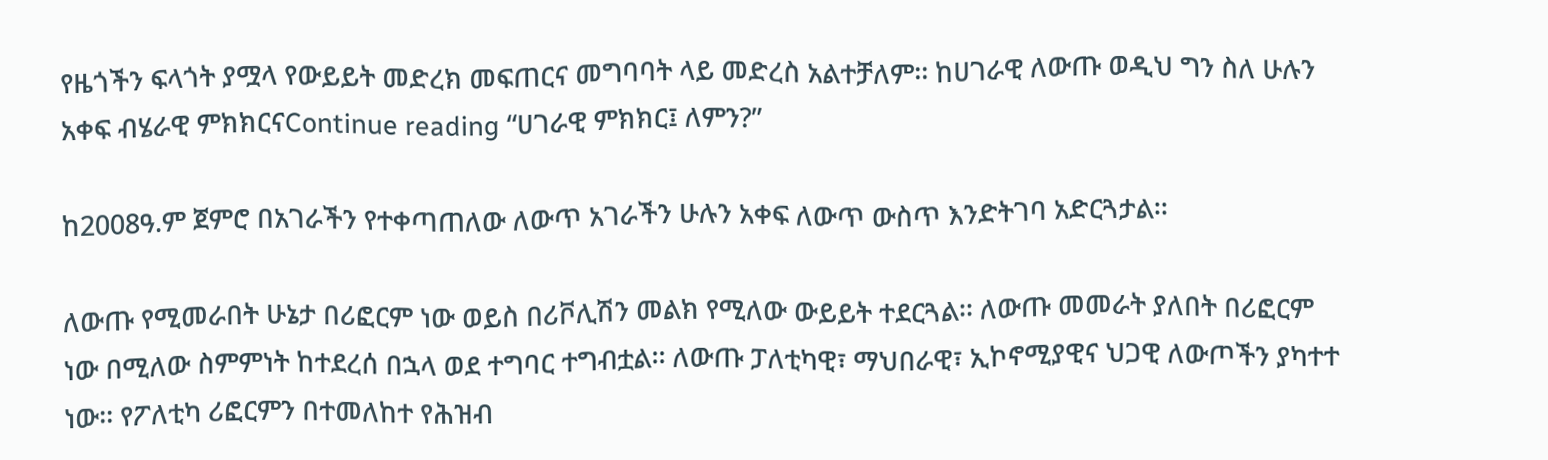የዜጎችን ፍላጎት ያሟላ የውይይት መድረክ መፍጠርና መግባባት ላይ መድረስ አልተቻለም፡፡ ከሀገራዊ ለውጡ ወዲህ ግን ስለ ሁሉን አቀፍ ብሄራዊ ምክክርናContinue reading “ሀገራዊ ምክክር፤ ለምን?”

ከ2008ዓ.ም ጀምሮ በአገራችን የተቀጣጠለው ለውጥ አገራችን ሁሉን አቀፍ ለውጥ ውስጥ እንድትገባ አድርጓታል፡፡

ለውጡ የሚመራበት ሁኔታ በሪፎርም ነው ወይስ በሪቮሊሽን መልክ የሚለው ውይይት ተደርጓል፡፡ ለውጡ መመራት ያለበት በሪፎርም ነው በሚለው ስምምነት ከተደረሰ በኋላ ወደ ተግባር ተግብቷል፡፡ ለውጡ ፓለቲካዊ፣ ማህበራዊ፣ ኢኮኖሚያዊና ህጋዊ ለውጦችን ያካተተ ነው፡፡ የፖለቲካ ሪፎርምን በተመለከተ የሕዝብ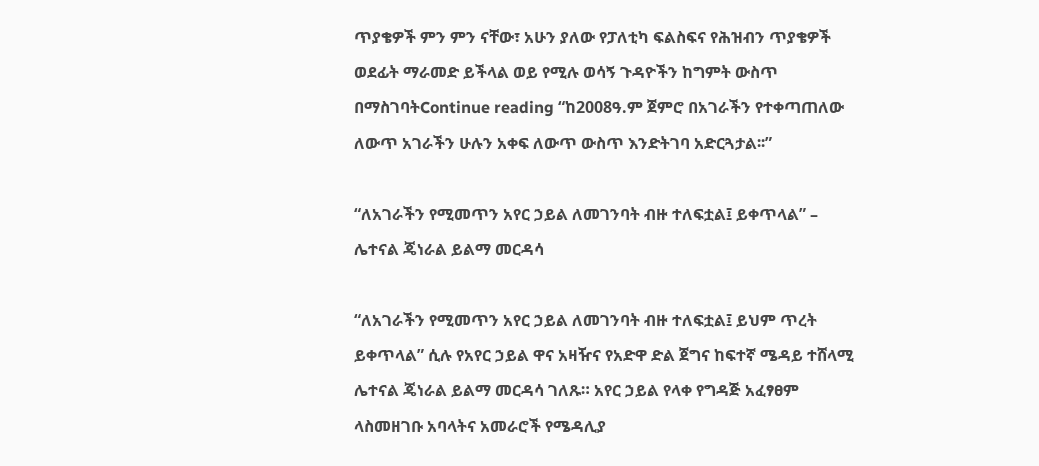ጥያቄዎች ምን ምን ናቸው፣ አሁን ያለው የፓለቲካ ፍልስፍና የሕዝብን ጥያቄዎች ወደፊት ማራመድ ይችላል ወይ የሚሉ ወሳኝ ጉዳዮችን ከግምት ውስጥ በማስገባትContinue reading “ከ2008ዓ.ም ጀምሮ በአገራችን የተቀጣጠለው ለውጥ አገራችን ሁሉን አቀፍ ለውጥ ውስጥ እንድትገባ አድርጓታል፡፡”

“ለአገራችን የሚመጥን አየር ኃይል ለመገንባት ብዙ ተለፍቷል፤ ይቀጥላል” – ሌተናል ጄነራል ይልማ መርዳሳ

“ለአገራችን የሚመጥን አየር ኃይል ለመገንባት ብዙ ተለፍቷል፤ ይህም ጥረት ይቀጥላል” ሲሉ የአየር ኃይል ዋና አዛዥና የአድዋ ድል ጀግና ከፍተኛ ሜዳይ ተሸላሚ ሌተናል ጄነራል ይልማ መርዳሳ ገለጹ። አየር ኃይል የላቀ የግዳጅ አፈፃፀም ላስመዘገቡ አባላትና አመራሮች የሜዳሊያ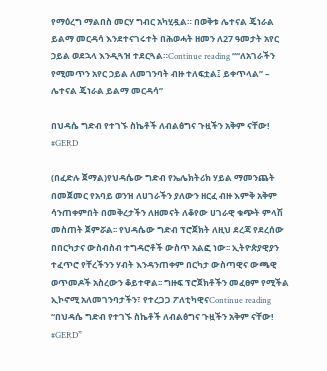የማዕረግ ማልበስ መርሃ ግብር አካሂዷል። በወቅቱ ሌተናል ጄነራል ይልማ መርዳሳ እንደተናገሩተት በሕወሓት ዘመን ለ27 ዓመታት አየር ኃይል ወደኋላ እንዲጓዝ ተደርጓል።Continue reading ““ለአገራችን የሚመጥን አየር ኃይል ለመገንባት ብዙ ተለፍቷል፤ ይቀጥላል” – ሌተናል ጄነራል ይልማ መርዳሳ”

በህዳሴ ግድብ የተገኙ ስኬቶች ለብልፅግና ጉዟችን አቅም ናቸው! #GERD

(በፈድሉ ጀማል)የህዳሴው ግድብ የኤሌክትሪክ ሃይል ማመንጨት በመጀመር የአባይ ወንዝ ለሀገራችን ያለውን ዘርፈ ብዙ እምቅ አቅም ሳንጠቀምበት በመቅረታችን ለዘመናት ለቆየው ሀገራዊ ቁጭት ምላሽ መስጠት ጀምሯል፡፡ የህዳሴው ግድብ ፕሮጀክት ለዚህ ደረጃ የደረሰው በበርካታና ውስብስብ ተግዳሮቶች ውስጥ አልፎ ነው፡፡ ኢትዮጵያዊያን ተፈጥሮ የቸረችንን ሃብት እንዳንጠቀም በርካታ ውስጣዊና ውጫዊ ወጥመዶች አስረውን ቆይተዋል፡፡ ግዙፍ ፕሮጀክቶችን መፈፀም የሚችል ኢኮኖሚ አለመገንባታችን፣ የተረጋጋ ፖለቲካዊናContinue reading “በህዳሴ ግድብ የተገኙ ስኬቶች ለብልፅግና ጉዟችን አቅም ናቸው! #GERD”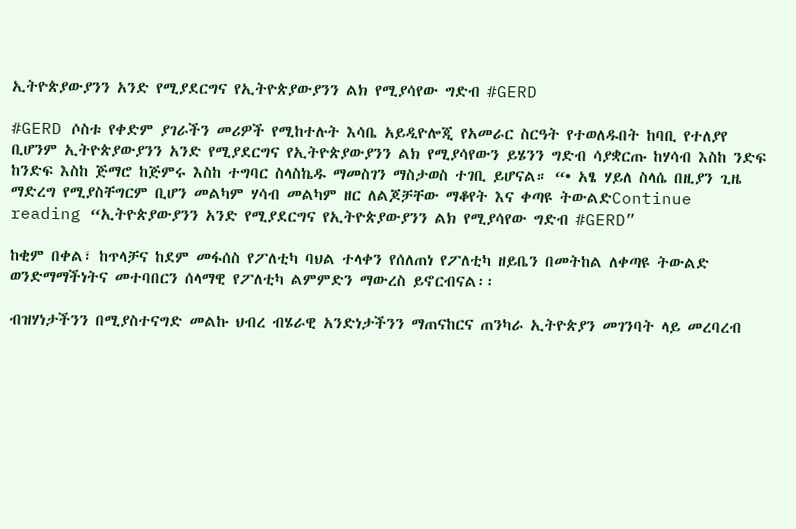ኢትዮጵያውያንን አንድ የሚያደርግና የኢትዮጵያውያንን ልክ የሚያሳየው ግድብ #GERD

#GERD ሶስቱ የቀድም ያገራችን መሪዎች የሚከተሉት እሳቤ አይዲዮሎጂ የአመራር ስርዓት የተወለዱበት ከባቢ የተለያየ ቢሆንም ኢትዮጵያውያንን አንድ የሚያደርግና የኢትዮጵያውያንን ልክ የሚያሳየውን ይሄንን ግድብ ሳያቋርጡ ከሃሳብ እስከ ንድፍ ከንድፍ እስከ ጅማሮ ከጅምሩ እስከ ተግባር ስላስኬዱ ማመስገን ማስታወስ ተገቢ ይሆናል። “• አፄ ሃይለ ስላሴ በዚያን ጊዜ ማድረግ የሚያስቸግርም ቢሆን መልካም ሃሳብ መልካም ዘር ለልጆቻቸው ማቆየት እና ቀጣዩ ትውልድContinue reading “ኢትዮጵያውያንን አንድ የሚያደርግና የኢትዮጵያውያንን ልክ የሚያሳየው ግድብ #GERD”

ከቂም በቀል፣ ከጥላቻና ከደም መፋሰስ የፖለቲካ ባህል ተላቀን የሰለጠነ የፖለቲካ ዘይቤን በመትከል ለቀጣዩ ትውልድ ወንድማማችነትና መተባበርን ሰላማዊ የፖለቲካ ልምምድን ማውረስ ይኖርብናል፡፡

ብዝሃነታችንን በሚያስተናግድ መልኩ ህብረ ብሄራዊ አንድነታችንን ማጠናከርና ጠንካራ ኢትዮጵያን መገንባት ላይ መረባረብ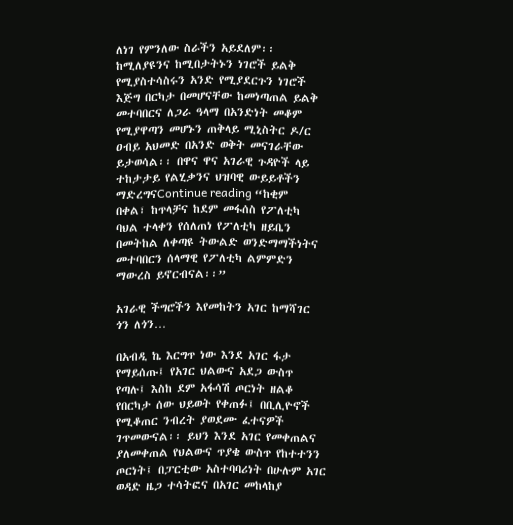ለነገ የምንለው ስራችን አይደለም፡፡ ከሚለያዩንና ከሚበታትኑን ነገሮች ይልቅ የሚያስተሳስሩን አንድ የሚያደርጉን ነገሮች እጅግ በርካታ በመሆናቸው ከመነጣጠል ይልቅ መተባበርና ለጋራ ዓላማ በአንድነት መቆም የሚያዋጣን መሆኑን ጠቅላይ ሚኒስትር ዶ/ር ዐብይ አህመድ በአንድ ወቅት መናገራቸው ይታወሳል፡፡ በዋና ዋና አገራዊ ጉዳዮች ላይ ተከታታይ የልሂቃንና ህዝባዊ ውይይቶችን ማድረግናContinue reading “ከቂም በቀል፣ ከጥላቻና ከደም መፋሰስ የፖለቲካ ባህል ተላቀን የሰለጠነ የፖለቲካ ዘይቤን በመትከል ለቀጣዩ ትውልድ ወንድማማችነትና መተባበርን ሰላማዊ የፖለቲካ ልምምድን ማውረስ ይኖርብናል፡፡”

አገራዊ ችግሮችን እየመከትን አገር ከማሻገር ጎን ለጎን…

በአብዲ ኬ እርግጥ ነው እንደ አገር ፋታ የማይሰጡ፤ የአገር ህልውና አደጋ ውስጥ የጣሉ፤ እስከ ደም አፋሳሽ ጦርነት ዘልቆ የበርካታ ሰው ህይወት የቀጠፉ፤ በቢሊዮኖች የሚቆጠር ንብረት ያወደሙ ፈተናዎች ገጥመውናል፡፡ ይህን እንደ አገር የመቀጠልና ያለመቀጠል የህልውና ጥያቄ ውስጥ የከተተንን ጦርነት፤ በፓርቲው አስተባባሪነት በሁሉም አገር ወዳድ ዜጋ ተሳትፎና በአገር መከላከያ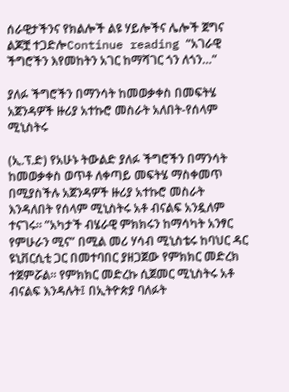ሰራዊታችንና የክልሎች ልዩ ሃይሎችና ሌሎች ጀግና ልጆቿ ተጋድሎContinue reading “አገራዊ ችግሮችን እየመከትን አገር ከማሻገር ጎን ለጎን…”

ያለፉ ችግሮችን በማንሳት ከመወቃቀስ በመፍትሄ አጀንዳዎች ዙሪያ አተኩሮ መስራት አለበት-የሰላም ሚኒስትሩ

(ኢ.ፕ.ድ) የአሁኑ ትውልድ ያለፉ ችግሮችን በማንሳት ከመወቃቀስ ወጥቶ ለቀጣይ መፍትሄ ማስቀመጥ በሚያስችሉ አጀንዳዎች ዙሪያ አተኩሮ መስራት እንዳለበት የሰላም ሚኒስትሩ አቶ ብናልፍ አንዷለም ተናገሩ። ”አካታች ብሄራዊ ምክክሩን ከማሳካት አንፃር የምሁራን ሚና” በሚል መሪ ሃሳብ ሚኒስቴሩ ከባህር ዳር ዩኒቨርሲቲ ጋር በመተባበር ያዘጋጀው የምክክር መድረክ ተጀምሯል። የምክክር መድረኩ ሲጀመር ሚኒስትሩ አቶ ብናልፍ እንዳሉት፤ በኢትዮጵያ ባለፉት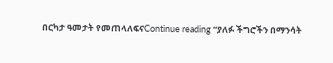በርካታ ዓመታት የመጠላለፍናContinue reading “ያለፉ ችግሮችን በማንሳት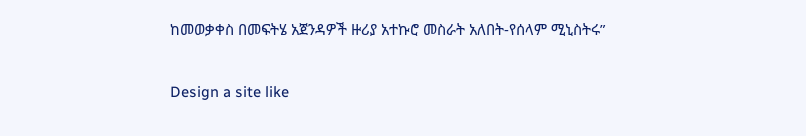ከመወቃቀስ በመፍትሄ አጀንዳዎች ዙሪያ አተኩሮ መስራት አለበት-የሰላም ሚኒስትሩ”

Design a site like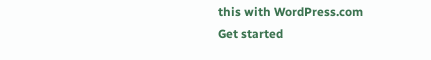this with WordPress.com
Get started